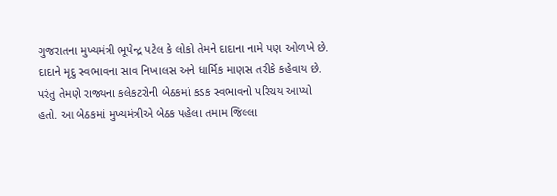ગુજરાતના મુખ્યમંત્રી ભૂપેન્દ્ર પટેલ કે લોકો તેમને દાદાના નામે પણ ઓળખે છે. દાદાને મૃદુ સ્વભાવના સાવ નિખાલસ અને ધાર્મિક માણસ તરીકે કહેવાય છે. પરંતુ તેમણે રાજ્યના કલેકટરોની બેઠકમાં કડક સ્વભાવનો પરિચય આપ્યો હતો. આ બેઠકમાં મુખ્યમંત્રીએ બેઠક પહેલા તમામ જિલ્લા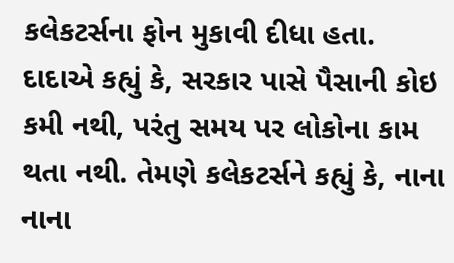કલેકટર્સના ફોન મુકાવી દીધા હતા.
દાદાએ કહ્યું કે, સરકાર પાસે પૈસાની કોઇ કમી નથી, પરંતુ સમય પર લોકોના કામ થતા નથી. તેમણે કલેકટર્સને કહ્યું કે, નાના નાના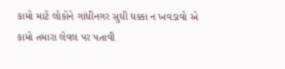કામો માટે લોકોને ગાંધીનગર સુધી ધક્કા ન ખવડાવો એ કામો તમારા લેવલ પર પતાવી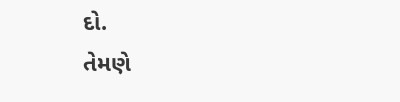દો.
તેમણે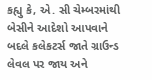કહ્યુ કે, એ. સી ચેમ્બરમાંથી બેસીને આદેશો આપવાને બદલે કલેકટર્સ જાતે ગ્રાઉન્ડ લેવલ પર જાય અને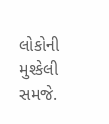લોકોની મુશ્કેલી સમજે.